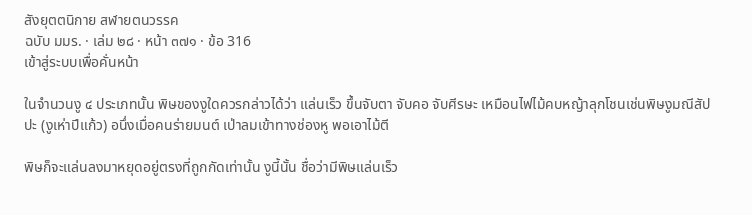สังยุตตนิกาย สฬายตนวรรค
ฉบับ มมร. · เล่ม ๒๘ · หน้า ๓๗๑ · ข้อ 316
เข้าสู่ระบบเพื่อคั่นหน้า

ในจำนวนงู ๔ ประเภทนั้น พิษของงูใดควรกล่าวได้ว่า แล่นเร็ว ขึ้นจับตา จับคอ จับศีรษะ เหมือนไฟไม้คบหญ้าลุกโชนเช่นพิษงูมณีสัปปะ (งูเห่าปีแก้ว) อนึ่งเมื่อคนร่ายมนต์ เป่าลมเข้าทางช่องหู พอเอาไม้ตี

พิษก็จะแล่นลงมาหยุดอยู่ตรงที่ถูกกัดเท่านั้น งูนี้นั้น ชื่อว่ามีพิษแล่นเร็ว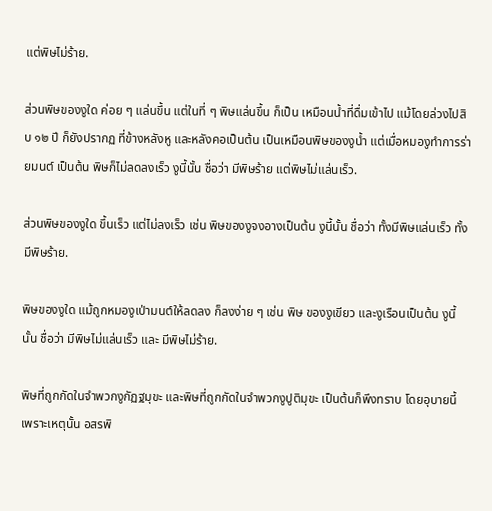แต่พิษไม่ร้าย.

ส่วนพิษของงูใด ค่อย ๆ แล่นขึ้น แต่ในที่ ๆ พิษแล่นขึ้น ก็เป็น เหมือนน้ำที่ดื่มเข้าไป แม้โดยล่วงไปสิบ ๑๒ ปี ก็ยังปรากฏ ที่ข้างหลังหู และหลังคอเป็นต้น เป็นเหมือนพิษของงูน้ำ แต่เมื่อหมองูทำการร่ายมนต์ เป็นต้น พิษก็ไม่ลดลงเร็ว งูนี้นั้น ชื่อว่า มีพิษร้าย แต่พิษไม่แล่นเร็ว.

ส่วนพิษของงูใด ขึ้นเร็ว แต่ไม่ลงเร็ว เช่น พิษของงูจงอางเป็นต้น งูนี้นั้น ชื่อว่า ทั้งมีพิษแล่นเร็ว ทั้งมีพิษร้าย.

พิษของงูใด แม้ถูกหมองูเป่ามนต์ให้ลดลง ก็ลงง่าย ๆ เช่น พิษ ของงูเขียว และงูเรือนเป็นต้น งูนี้นั้น ชื่อว่า มีพิษไม่แล่นเร็ว และ มีพิษไม่ร้าย.

พิษที่ถูกกัดในจำพวกงูกัฏฐมุขะ และพิษที่ถูกกัดในจำพวกงูปูติมุขะ เป็นต้นก็พึงทราบ โดยอุบายนี้ เพราะเหตุนั้น อสรพิ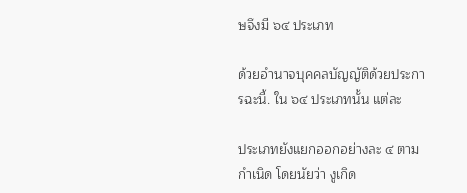ษจึงมี ๖๔ ประเภท

ด้วยอำนาจบุคคลบัญญัติด้วยประการฉะนี้. ใน ๖๔ ประเภทนั้น แต่ละ

ประเภทยังแยกออกอย่างละ ๔ ตามกำเนิด โดยนัยว่า งูเกิด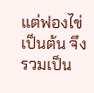แต่ฟองไข่ เป็นต้น จึงรวมเป็น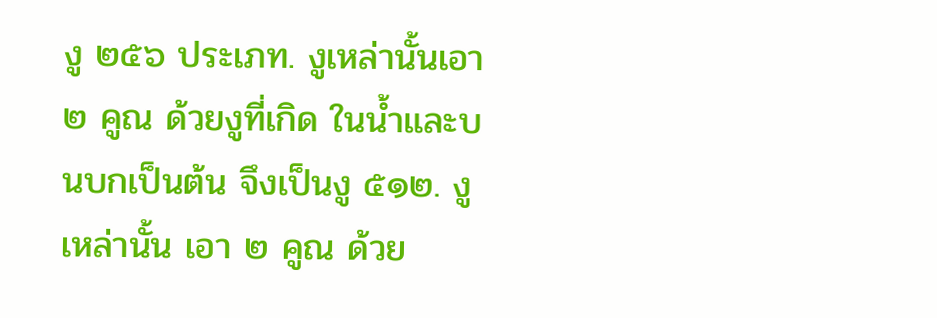งู ๒๕๖ ประเภท. งูเหล่านั้นเอา ๒ คูณ ด้วยงูที่เกิด ในน้ำและบนบกเป็นต้น จึงเป็นงู ๕๑๒. งูเหล่านั้น เอา ๒ คูณ ด้วย